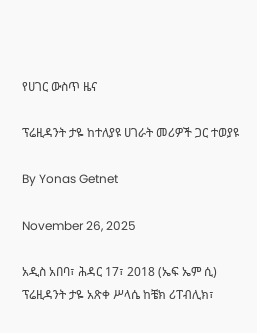የሀገር ውስጥ ዜና

ፕሬዚዳንት ታዬ ከተለያዩ ሀገራት መሪዎች ጋር ተወያዩ

By Yonas Getnet

November 26, 2025

አዲስ አበባ፣ ሕዳር 17፣ 2018 (ኤፍ ኤም ሲ) ፕሬዚዳንት ታዬ አጽቀ ሥላሴ ከቼክ ሪፐብሊክ፣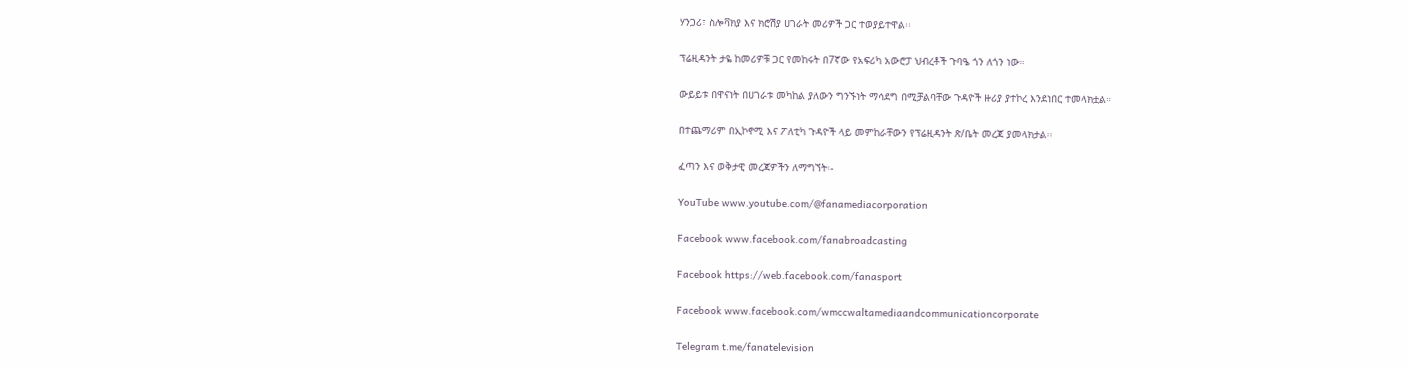ሃንጋሪ፣ ስሎቫክያ እና ክሮሽያ ሀገራት መሪዎች ጋር ተወያይተዋል፡፡

ፕሬዚዳንት ታዬ ከመሪዎቹ ጋር የመከሩት በ7ኛው የአፍሪካ አውሮፓ ህብረቶች ጉባዔ ጎን ለጎን ነው።

ውይይቱ በዋናነት በሀገራቱ መካከል ያለውን ግንኙነት ማሳደግ በሚቻልባቸው ጉዳዮች ዙሪያ ያተኮረ እንደነበር ተመላክቷል።

በተጨማሪም በኢኮኖሚ እና ፖለቲካ ጉዳዮች ላይ መምከራቸውን የፕሬዚዳንት ጽ/ቤት መረጃ ያመላክታል፡፡

ፈጣን እና ወቅታዊ መረጃዎችን ለማግኘት፡-

YouTube www.youtube.com/@fanamediacorporation

Facebook www.facebook.com/fanabroadcasting

Facebook https://web.facebook.com/fanasport

Facebook www.facebook.com/wmccwaltamediaandcommunicationcorporate

Telegram t.me/fanatelevision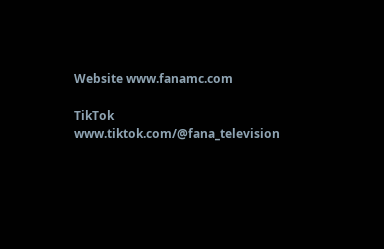Website www.fanamc.com

TikTok www.tiktok.com/@fana_television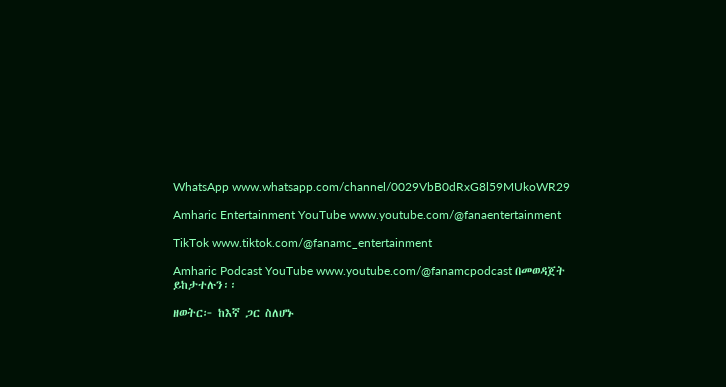WhatsApp www.whatsapp.com/channel/0029VbB0dRxG8l59MUkoWR29

Amharic Entertainment YouTube www.youtube.com/@fanaentertainment

TikTok www.tiktok.com/@fanamc_entertainment

Amharic Podcast YouTube www.youtube.com/@fanamcpodcast በመወዳጀት ይከታተሉን፡፡

ዘወትር፦ ከእኛ ጋር ስለሆኑ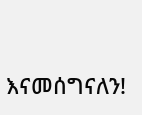እናመሰግናለን!